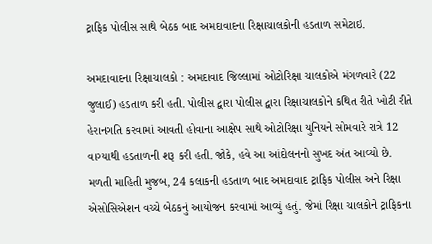ટ્રાફિક પોલીસ સાથે બેઠક બાદ અમદાવાદના રિક્ષાચાલકોની હડતાળ સમેટાઇ.

અમદાવાદના રિક્ષાચાલકો : અમદાવાદ જિલ્લામાં ઓટોરિક્ષા ચાલકોએ મંગળવારે (22 જુલાઈ) હડતાળ કરી હતી. પોલીસ દ્વારા પોલીસ દ્વારા રિક્ષાચાલકોને કથિત રીતે ખોટી રીતે હેરાનગતિ કરવામાં આવતી હોવાના આક્ષેપ સાથે ઓટોરિક્ષા યુનિયને સોમવારે રાત્રે 12 વાગ્યાથી હડતાળની શરૂ કરી હતી. જોકે, હવે આ આંદોલનનો સુખદ અંત આવ્યો છે.
મળતી માહિતી મુજબ, 24 કલાકની હડતાળ બાદ અમદાવાદ ટ્રાફિક પોલીસ અને રિક્ષા એસોસિએશન વચ્ચે બેઠકનું આયોજન કરવામાં આવ્યું હતું. જેમાં રિક્ષા ચાલકોને ટ્રાફિકના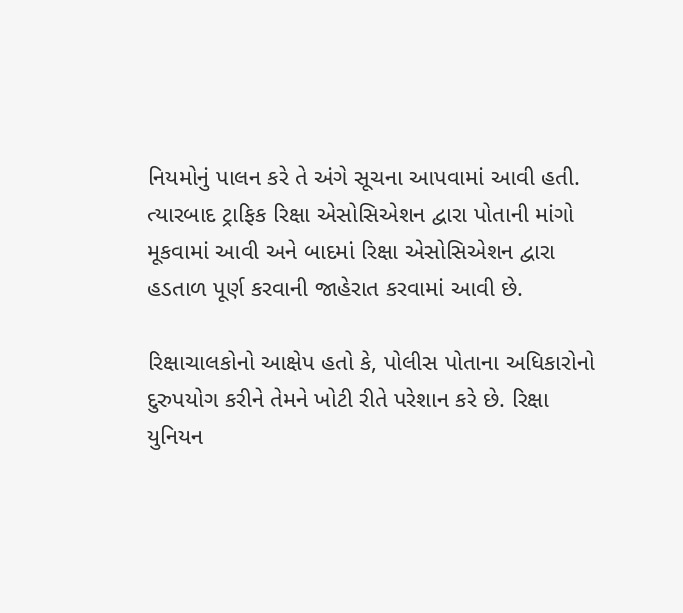નિયમોનું પાલન કરે તે અંગે સૂચના આપવામાં આવી હતી. ત્યારબાદ ટ્રાફિક રિક્ષા એસોસિએશન દ્વારા પોતાની માંગો મૂકવામાં આવી અને બાદમાં રિક્ષા એસોસિએશન દ્વારા હડતાળ પૂર્ણ કરવાની જાહેરાત કરવામાં આવી છે.

રિક્ષાચાલકોનો આક્ષેપ હતો કે, પોલીસ પોતાના અધિકારોનો દુરુપયોગ કરીને તેમને ખોટી રીતે પરેશાન કરે છે. રિક્ષા યુનિયન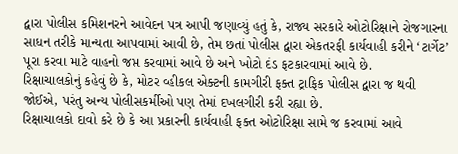દ્વારા પોલીસ કમિશનરને આવેદન પત્ર આપી જણાવ્યું હતું કે, રાજ્ય સરકારે ઓટોરિક્ષાને રોજગારના સાધન તરીકે માન્યતા આપવામાં આવી છે, તેમ છતાં પોલીસ દ્વારા એકતરફી કાર્યવાહી કરીને ‘ટાર્ગેટ’ પૂરા કરવા માટે વાહનો જપ્ત કરવામાં આવે છે અને ખોટો દંડ ફટકારવામાં આવે છે.
રિક્ષાચાલકોનું કહેવું છે કે, મોટર વ્હીકલ એક્ટની કામગીરી ફક્ત ટ્રાફિક પોલીસ દ્વારા જ થવી જોઈએ, પરંતુ અન્ય પોલીસકર્મીઓ પણ તેમાં દખલગીરી કરી રહ્યા છે.
રિક્ષાચાલકો દાવો કરે છે કે આ પ્રકારની કાર્યવાહી ફક્ત ઓટોરિક્ષા સામે જ કરવામાં આવે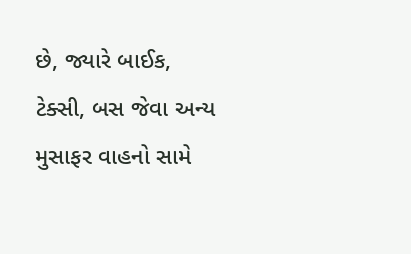છે, જ્યારે બાઈક, ટેક્સી, બસ જેવા અન્ય મુસાફર વાહનો સામે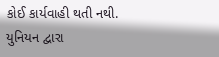કોઈ કાર્યવાહી થતી નથી.
યુનિયન દ્વારા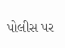પોલીસ પર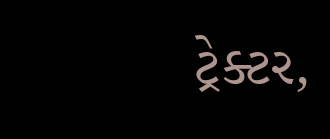ટ્રેક્ટર,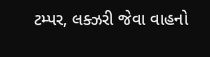ટમ્પર, લક્ઝરી જેવા વાહનો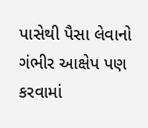પાસેથી પૈસા લેવાનો ગંભીર આક્ષેપ પણ કરવામાં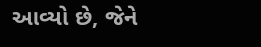આવ્યો છે, જેને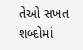તેઓ સખત શબ્દોમાં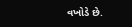વખોડે છે.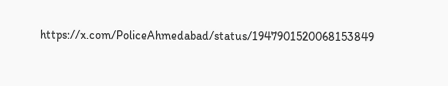https://x.com/PoliceAhmedabad/status/1947901520068153849